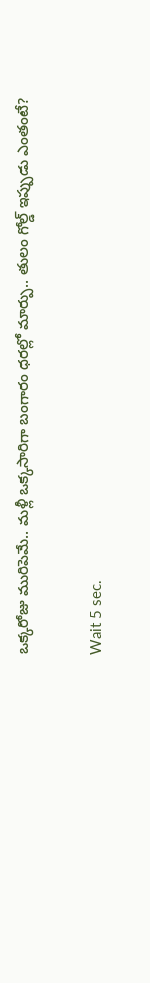ఒక్కరోజు మురిపెమే.. మళ్లీ ఒక్కసారిగా బంగారం ధరల్లో మార్పు.. తులం గోల్డ్ ఇప్పుడు ఎంతంటే?

Wait 5 sec.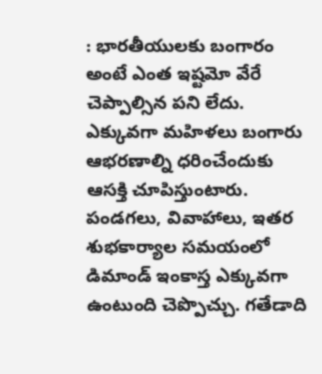: భారతీయులకు బంగారం అంటే ఎంత ఇష్టమో వేరే చెప్పాల్సిన పని లేదు. ఎక్కువగా మహిళలు బంగారు ఆభరణాల్ని ధరించేందుకు ఆసక్తి చూపిస్తుంటారు. పండగలు, వివాహాలు, ఇతర శుభకార్యాల సమయంలో డిమాండ్ ఇంకాస్త ఎక్కువగా ఉంటుంది చెప్పొచ్చు. గతేడాది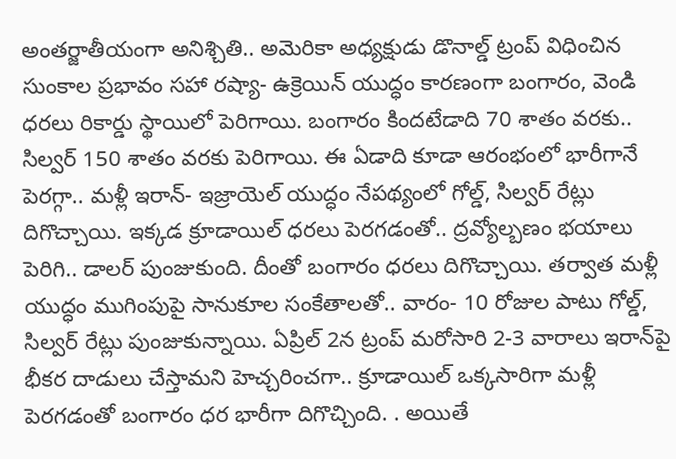అంతర్జాతీయంగా అనిశ్చితి.. అమెరికా అధ్యక్షుడు డొనాల్డ్ ట్రంప్ విధించిన సుంకాల ప్రభావం సహా రష్యా- ఉక్రెయిన్ యుద్ధం కారణంగా బంగారం, వెండి ధరలు రికార్డు స్థాయిలో పెరిగాయి. బంగారం కిందటేడాది 70 శాతం వరకు.. సిల్వర్ 150 శాతం వరకు పెరిగాయి. ఈ ఏడాది కూడా ఆరంభంలో భారీగానే పెరగ్గా.. మళ్లీ ఇరాన్- ఇజ్రాయెల్ యుద్ధం నేపథ్యంలో గోల్డ్, సిల్వర్ రేట్లు దిగొచ్చాయి. ఇక్కడ క్రూడాయిల్ ధరలు పెరగడంతో.. ద్రవ్యోల్బణం భయాలు పెరిగి.. డాలర్ పుంజుకుంది. దీంతో బంగారం ధరలు దిగొచ్చాయి. తర్వాత మళ్లీ యుద్ధం ముగింపుపై సానుకూల సంకేతాలతో.. వారం- 10 రోజుల పాటు గోల్డ్, సిల్వర్ రేట్లు పుంజుకున్నాయి. ఏప్రిల్ 2న ట్రంప్ మరోసారి 2-3 వారాలు ఇరాన్‌పై భీకర దాడులు చేస్తామని హెచ్చరించగా.. క్రూడాయిల్ ఒక్కసారిగా మళ్లీ పెరగడంతో బంగారం ధర భారీగా దిగొచ్చింది. . అయితే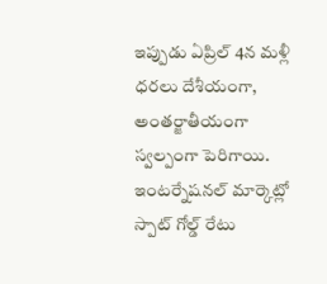ఇప్పుడు ఏప్రిల్ 4న మళ్లీ ధరలు దేశీయంగా, అంతర్జాతీయంగా స్వల్పంగా పెరిగాయి. ఇంటర్నేషనల్ మార్కెట్లో స్పాట్ గోల్డ్ రేటు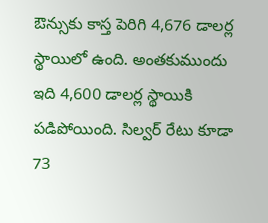ఔన్సుకు కాస్త పెరిగి 4,676 డాలర్ల స్థాయిలో ఉంది. అంతకుముందు ఇది 4,600 డాలర్ల స్థాయికి పడిపోయింది. సిల్వర్ రేటు కూడా 73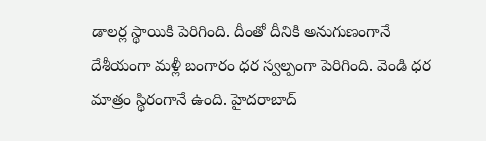డాలర్ల స్థాయికి పెరిగింది. దీంతో దీనికి అనుగుణంగానే దేశీయంగా మళ్లీ బంగారం ధర స్వల్పంగా పెరిగింది. వెండి ధర మాత్రం స్థిరంగానే ఉంది. హైదరాబాద్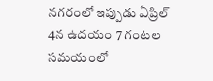నగరంలో ఇప్పుడు ఏప్రిల్ 4న ఉదయం 7 గంటల సమయంలో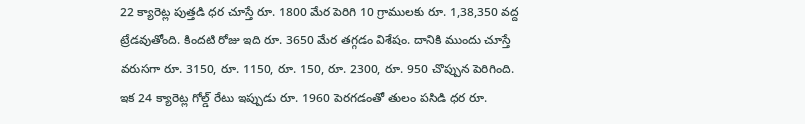22 క్యారెట్ల పుత్తడి ధర చూస్తే రూ. 1800 మేర పెరిగి 10 గ్రాములకు రూ. 1,38,350 వద్ద ట్రేడవుతోంది. కిందటి రోజు ఇది రూ. 3650 మేర తగ్గడం విశేషం. దానికి ముందు చూస్తే వరుసగా రూ. 3150, రూ. 1150, రూ. 150, రూ. 2300, రూ. 950 చొప్పున పెరిగింది. ఇక 24 క్యారెట్ల గోల్డ్ రేటు ఇప్పుడు రూ. 1960 పెరగడంతో తులం పసిడి ధర రూ.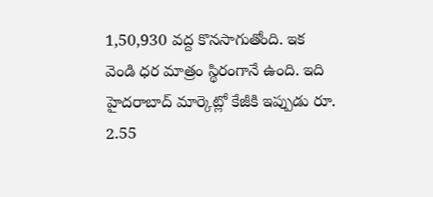1,50,930 వద్ద కొనసాగుతోంది. ఇక వెండి ధర మాత్రం స్థిరంగానే ఉంది. ఇది హైదరాబాద్ మార్కెట్లో కేజీకి ఇప్పుడు రూ. 2.55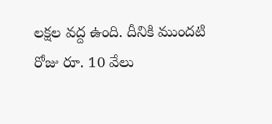లక్షల వద్ద ఉంది. దీనికి ముందటి రోజు రూ. 10 వేలు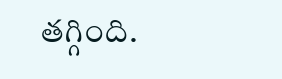తగ్గింది.